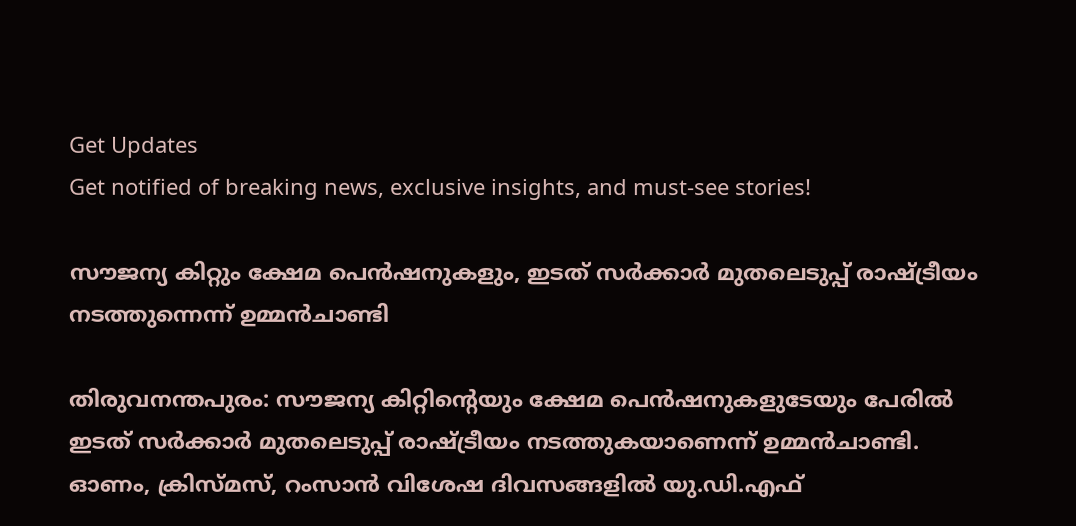Get Updates
Get notified of breaking news, exclusive insights, and must-see stories!

സൗജന്യ കിറ്റും ക്ഷേമ പെന്‍ഷനുകളും, ഇടത് സര്‍ക്കാർ മുതലെടുപ്പ് രാഷ്ട്രീയം നടത്തുന്നെന്ന് ഉമ്മൻചാണ്ടി

തിരുവനന്തപുരം: സൗജന്യ കിറ്റിന്റെയും ക്ഷേമ പെന്‍ഷനുകളുടേയും പേരിൽ ഇടത് സര്‍ക്കാർ മുതലെടുപ്പ് രാഷ്ട്രീയം നടത്തുകയാണെന്ന് ഉമ്മൻചാണ്ടി. ഓണം, ക്രിസ്മസ്, റംസാൻ വിശേഷ ദിവസങ്ങളിൽ യു.ഡി.എഫ്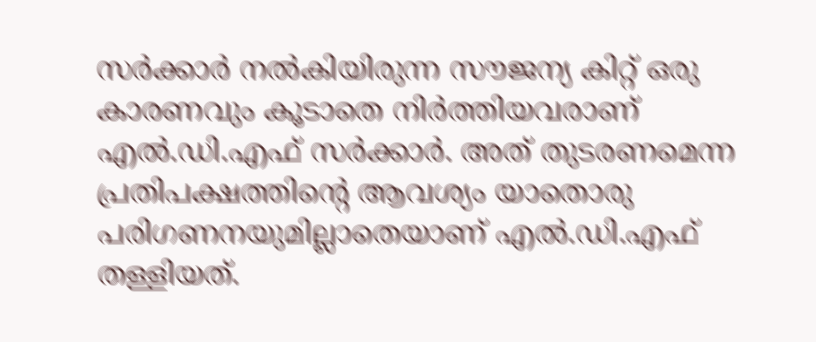സര്‍ക്കാര്‍ നല്‍കിയിരുന്ന സൗജന്യ കിറ്റ് ഒരു കാരണവും കൂടാതെ നിര്‍ത്തിയവരാണ് എല്‍.ഡി.എഫ് സര്‍ക്കാര്‍. അത് തുടരണമെന്ന പ്രതിപക്ഷത്തിന്റെ ആവശ്യം യാതൊരു പരിഗണനയുമില്ലാതെയാണ് എല്‍.ഡി.എഫ് തള്ളിയത്.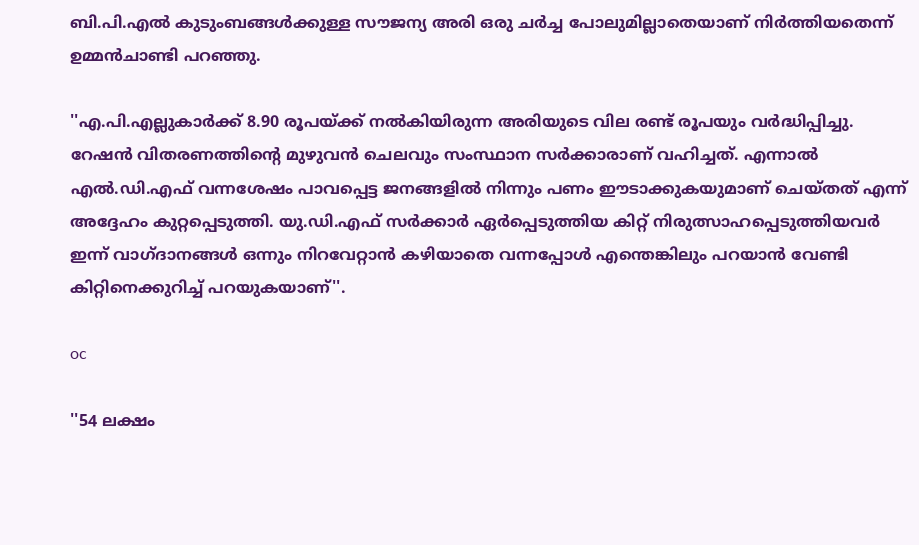ബി.പി.എല്‍ കുടുംബങ്ങള്‍ക്കുള്ള സൗജന്യ അരി ഒരു ചര്‍ച്ച പോലുമില്ലാതെയാണ് നിര്‍ത്തിയതെന്ന് ഉമ്മൻചാണ്ടി പറഞ്ഞു.

''എ.പി.എല്ലുകാര്‍ക്ക് 8.90 രൂപയ്ക്ക് നല്‍കിയിരുന്ന അരിയുടെ വില രണ്ട് രൂപയും വര്‍ദ്ധിപ്പിച്ചു. റേഷന്‍ വിതരണത്തിന്റെ മുഴുവന്‍ ചെലവും സംസ്ഥാന സര്‍ക്കാരാണ് വഹിച്ചത്. എന്നാല്‍ എല്‍.ഡി.എഫ് വന്നശേഷം പാവപ്പെട്ട ജനങ്ങളില്‍ നിന്നും പണം ഈടാക്കുകയുമാണ് ചെയ്തത് എന്ന് അദ്ദേഹം കുറ്റപ്പെടുത്തി. യു.ഡി.എഫ് സര്‍ക്കാര്‍ ഏര്‍പ്പെടുത്തിയ കിറ്റ് നിരുത്സാഹപ്പെടുത്തിയവർ ഇന്ന് വാഗ്ദാനങ്ങള്‍ ഒന്നും നിറവേറ്റാന്‍ കഴിയാതെ വന്നപ്പോള്‍ എന്തെങ്കിലും പറയാന്‍ വേണ്ടി കിറ്റിനെക്കുറിച്ച് പറയുകയാണ്''.

oc

''54 ലക്ഷം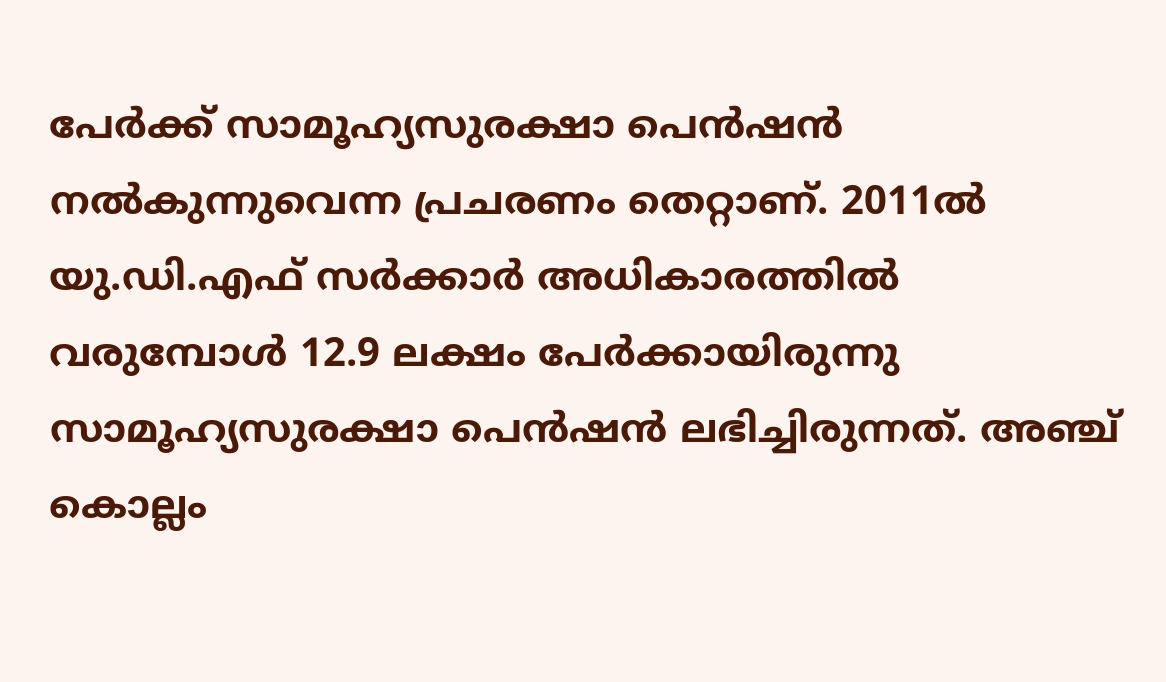പേര്‍ക്ക് സാമൂഹ്യസുരക്ഷാ പെന്‍ഷന്‍ നല്‍കുന്നുവെന്ന പ്രചരണം തെറ്റാണ്. 2011ല്‍ യു.ഡി.എഫ് സര്‍ക്കാര്‍ അധികാരത്തില്‍ വരുമ്പോള്‍ 12.9 ലക്ഷം പേര്‍ക്കായിരുന്നു സാമൂഹ്യസുരക്ഷാ പെന്‍ഷന്‍ ലഭിച്ചിരുന്നത്. അഞ്ച് കൊല്ലം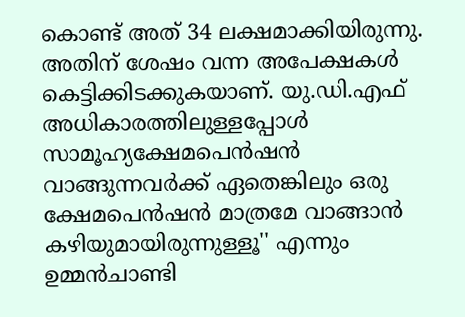കൊണ്ട് അത് 34 ലക്ഷമാക്കിയിരുന്നു. അതിന് ശേഷം വന്ന അപേക്ഷകള്‍ കെട്ടിക്കിടക്കുകയാണ്. യു.ഡി.എഫ് അധികാരത്തിലുള്ളപ്പോൾ സാമൂഹ്യക്ഷേമപെന്‍ഷന്‍ വാങ്ങുന്നവര്‍ക്ക് ഏതെങ്കിലും ഒരു ക്ഷേമപെന്‍ഷന്‍ മാത്രമേ വാങ്ങാന്‍ കഴിയുമായിരുന്നുള്ളൂ'' എന്നും ഉമ്മൻചാണ്ടി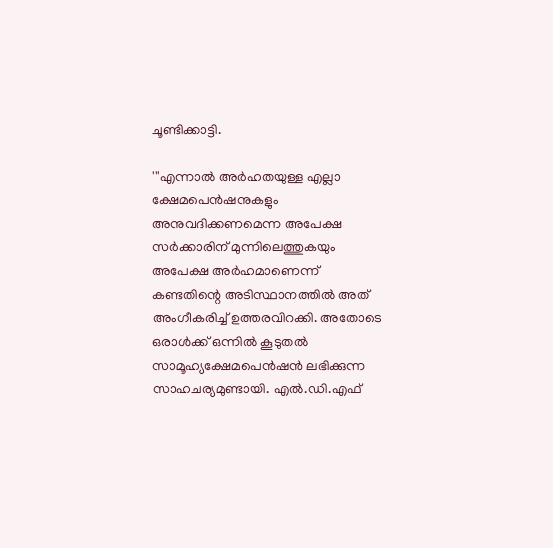ചൂണ്ടിക്കാട്ടി.

'''എന്നാല്‍ അര്‍ഹതയുള്ള എല്ലാ ക്ഷേമപെന്‍ഷനുകളും അനുവദിക്കണമെന്ന അപേക്ഷ സര്‍ക്കാരിന് മുന്നിലെത്തുകയും അപേക്ഷ അര്‍ഹമാണെന്ന് കണ്ടതിന്റെ അടിസ്ഥാനത്തില്‍ അത് അംഗീകരിച്ച് ഉത്തരവിറക്കി. അതോടെ ഒരാള്‍ക്ക് ഒന്നില്‍ കൂടുതല്‍ സാമൂഹ്യക്ഷേമപെന്‍ഷന്‍ ലഭിക്കുന്ന സാഹചര്യമുണ്ടായി. എല്‍.ഡി.എഫ്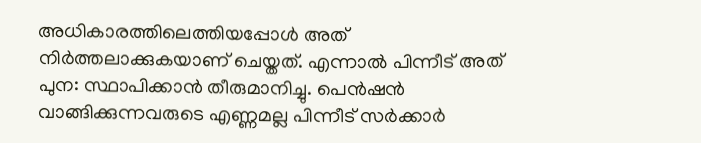അധികാരത്തിലെത്തിയപ്പോള്‍ അത് നിര്‍ത്തലാക്കുകയാണ് ചെയ്തത്. എന്നാല്‍ പിന്നീട് അത് പുന: സ്ഥാപിക്കാന്‍ തീരുമാനിച്ചു. പെന്‍ഷന്‍ വാങ്ങിക്കുന്നവരുടെ എണ്ണമല്ല പിന്നീട് സര്‍ക്കാര്‍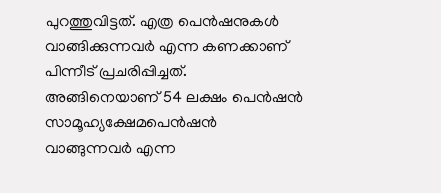പുറത്തുവിട്ടത്. എത്ര പെന്‍ഷനുകള്‍ വാങ്ങിക്കുന്നവര്‍ എന്ന കണക്കാണ് പിന്നീട് പ്രചരിപ്പിച്ചത്. അങ്ങിനെയാണ് 54 ലക്ഷം പെന്‍ഷന്‍ സാമൂഹ്യക്ഷേമപെന്‍ഷന്‍ വാങ്ങുന്നവര്‍ എന്ന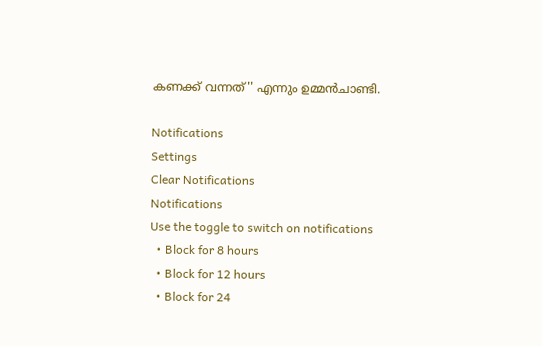കണക്ക് വന്നത്'' എന്നും ഉമ്മൻചാണ്ടി.

Notifications
Settings
Clear Notifications
Notifications
Use the toggle to switch on notifications
  • Block for 8 hours
  • Block for 12 hours
  • Block for 24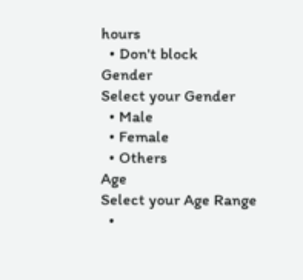hours
  • Don't block
Gender
Select your Gender
  • Male
  • Female
  • Others
Age
Select your Age Range
  •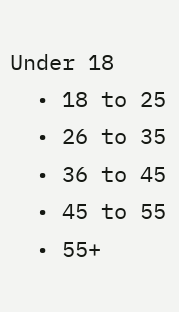Under 18
  • 18 to 25
  • 26 to 35
  • 36 to 45
  • 45 to 55
  • 55+